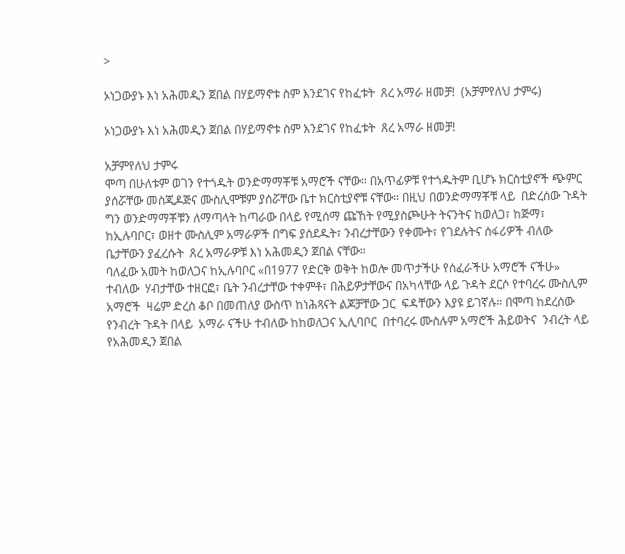>

ኦነጋውያኑ እነ አሕመዲን ጀበል በሃይማኖቱ ስም እንደገና የከፈቱት  ጸረ አማራ ዘመቻ!  (አቻምየለህ ታምሩ)

ኦነጋውያኑ እነ አሕመዲን ጀበል በሃይማኖቱ ስም እንደገና የከፈቱት  ጸረ አማራ ዘመቻ!

አቻምየለህ ታምሩ
ሞጣ በሁለቱም ወገን የተጎዱት ወንድማማቾቹ አማሮች ናቸው። በአጥፊዎቹ የተጎዱትም ቢሆኑ ክርስቲያኖች ጭምር  ያሰሯቸው መስጂዶጅና ሙስሊሞቹም ያሰሯቸው ቤተ ክርስቲያኖቹ ናቸው። በዚህ በወንድማማቾቹ ላይ  በድረሰው ጉዳት ግን ወንድማማቾቹን ለማጣላት ከጣራው በላይ የሚሰማ ጩኸት የሚያስጮሁት ትናንትና ከወለጋ፣ ከጅማ፣ ከኢሉባቦር፣ ወዘተ ሙስሊም አማራዎች በግፍ ያሰደዱት፣ ንብረታቸውን የቀሙት፣ የገደሉትና ሰፋሪዎች ብለው ቤታቸውን ያፈረሱት  ጸረ አማራዎቹ እነ አሕመዲን ጀበል ናቸው።
ባለፈው አመት ከወለጋና ከኢሉባቦር «በ1977 የድርቅ ወቅት ከወሎ መጥታችሁ የሰፈራችሁ አማሮች ናችሁ» ተብለው  ሃብታቸው ተዘርፎ፣ ቤት ንብረታቸው ተቀምቶ፣ በሕይዎታቸውና በአካላቸው ላይ ጉዳት ደርሶ የተባረሩ ሙስሊም አማሮች  ዛሬም ድረስ ቆቦ በመጠለያ ውስጥ ከነሕጻናት ልጆቻቸው ጋር  ፍዳቸውን እያዩ ይገኛሉ። በሞጣ ከደረሰው የንብረት ጉዳት በላይ  አማራ ናችሁ ተብለው ከከወለጋና ኢሊባቦር  በተባረሩ ሙስሉም አማሮች ሕይወትና  ንብረት ላይ  የአሕመዲን ጀበል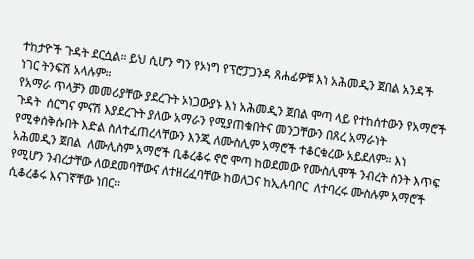ተከታዮች ጉዳት ደርሷል። ይህ ሲሆን ግን የኦነግ የፕሮፓጋንዳ ጸሐፊዎቹ እነ አሕመዲን ጀበል አንዳች ነገር ትንፍሽ አላሉም።
የአማራ ጥላቻን መመሪያቸው ያደረጉት ኦነጋውያኑ እነ አሕመዲን ጀበል ሞጣ ላይ የተከሰተውን የአማሮች ጉዳት  ሰርግና ምናሽ እያደረጉት ያለው አማራን የሚያጠቁበትና መንጋቸውን በጸረ አማራነት የሚቀሰቅሱበት እድል ስለተፈጠረላቸውን እንጂ ለሙስሊም አማሮች ተቆርቁረው አይደለም። እነ አሕመዲን ጀበል  ለሙሊስም አማሮች ቢቆረቆሩ ኖሮ ሞጣ ከወደመው የሙስሊሞች ንብረት ስንት እጥፍ የሚሆን ንብረታቸው ለወደመባቸውና ለተዘረፈባቸው ከወለጋና ከኢሉባቦር  ለተባረሩ ሙስሉም አማሮች ሲቆረቆሩ እናገኛቸው ነበር።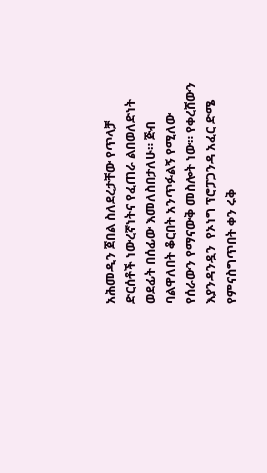አሕመዲን ጀበል ስለደረታቸው የጥላቻ ድርሰቶች ነውረኛነትና የፈጠራ ልበወለድነት ወደፊት በሰፊው እመለስበታለሁ። ጅብ ባልዋለበት ቆርበት አንጥፉልኝ የሚለው የሰራውን የማናውቅ መስሎት ነው። የቀረሸውን እያንዳንዷን  የኦነግ ፕሮፓጋንዳ አፈር ድሜ የምናስግጥበት ቀን ሩቅ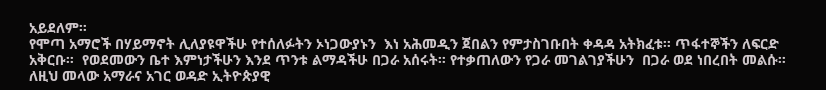አይደለም።
የሞጣ አማሮች በሃይማኖት ሊለያዩዋችሁ የተሰለፉትን ኦነጋውያኑን  እነ አሕመዲን ጀበልን የምታስገቡበት ቀዳዳ አትክፈቱ። ጥፋተኞችን ለፍርድ አቅርቡ።  የወደመውን ቤተ እምነታችሁን እንደ ጥንቱ ልማዳችሁ በጋራ አሰሩት። የተቃጠለውን የጋራ መገልገያችሁን  በጋራ ወደ ነበረበት መልሱ።  ለዚህ መላው አማራና አገር ወዳድ ኢትዮጵያዊ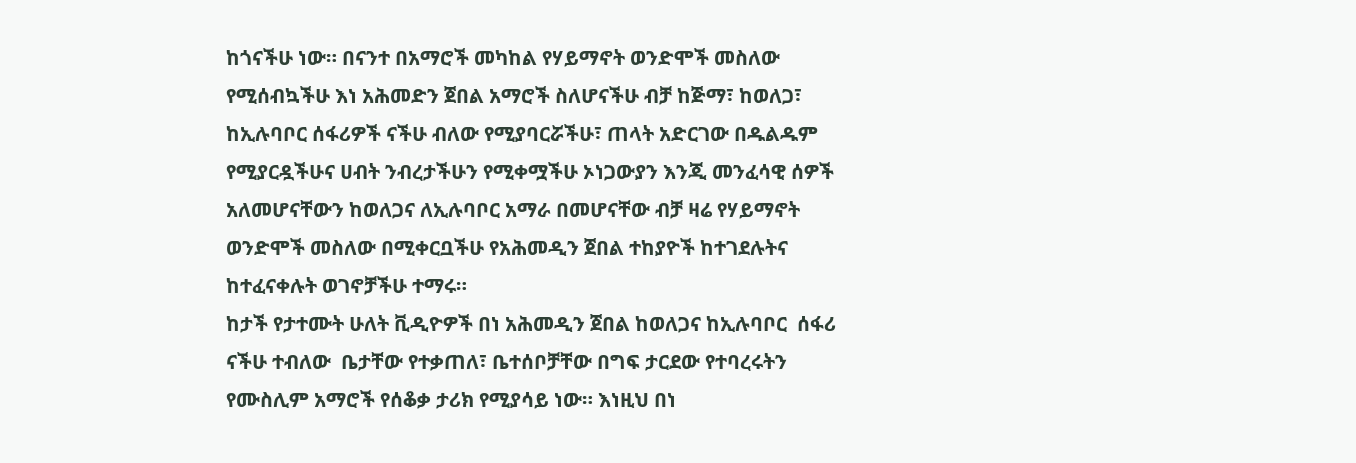ከጎናችሁ ነው። በናንተ በአማሮች መካከል የሃይማኖት ወንድሞች መስለው የሚሰብኳችሁ እነ አሕመድን ጀበል አማሮች ስለሆናችሁ ብቻ ከጅማ፣ ከወለጋ፣ ከኢሉባቦር ሰፋሪዎች ናችሁ ብለው የሚያባርሯችሁ፣ ጠላት አድርገው በዱልዱም የሚያርዷችሁና ሀብት ንብረታችሁን የሚቀሟችሁ ኦነጋውያን እንጂ መንፈሳዊ ሰዎች አለመሆናቸውን ከወለጋና ለኢሉባቦር አማራ በመሆናቸው ብቻ ዛሬ የሃይማኖት ወንድሞች መስለው በሚቀርቧችሁ የአሕመዲን ጀበል ተከያዮች ከተገደሉትና ከተፈናቀሉት ወገኖቻችሁ ተማሩ።
ከታች የታተሙት ሁለት ቪዲዮዎች በነ አሕመዲን ጀበል ከወለጋና ከኢሉባቦር  ሰፋሪ ናችሁ ተብለው  ቤታቸው የተቃጠለ፣ ቤተሰቦቻቸው በግፍ ታርደው የተባረሩትን የሙስሊም አማሮች የሰቆቃ ታሪክ የሚያሳይ ነው። እነዚህ በነ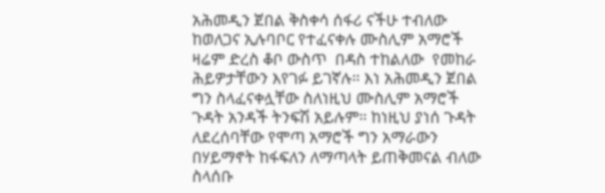አሕመዲን ጀበል ቅስቀሳ ሰፋሪ ናችሁ ተብለው ከወለጋና ኢሉባቦር የተፈናቀሉ ሙስሊም አማሮች ዛሬም ድረስ ቆቦ ውስጥ  በዳስ ተከልለው  የመከራ ሕይዎታቸውን እየገፉ ይገኛሉ። እነ አሕመዲን ጀበል ግን ስላፈናቀሏቸው ስለነዚህ ሙስሊም አማሮች ጉዳት አንዳች ትንፍሽ አይሉም። ከነዚህ ያነሰ ጉዳት ለደረሰባቸው የሞጣ አማሮች ግን አማራውን በሃይማኖት ከፋፍለን ለማጣላት ይጠቅመናል ብለው ስላሰቡ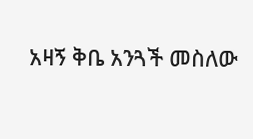አዛኝ ቅቤ አንጓች መስለው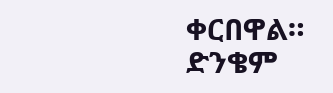ቀርበዋል። ድንቄም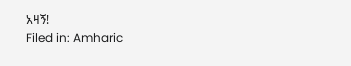አዛኝ!
Filed in: Amharic